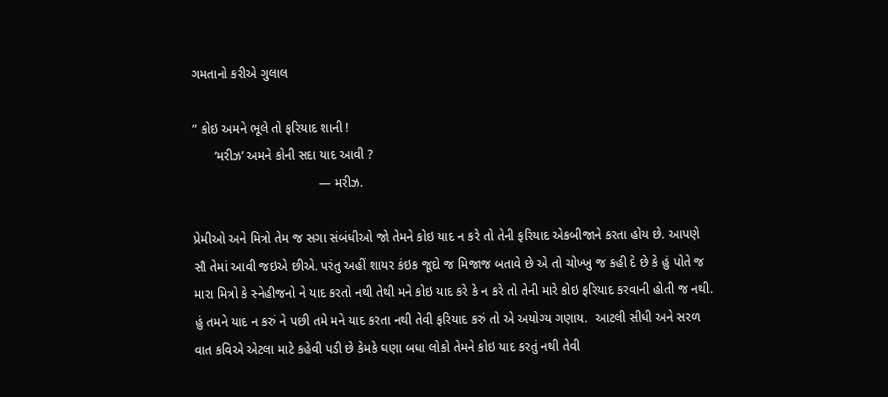ગમતાનો કરીએ ગુલાલ

” કોઇ અમને ભૂલે તો ફરિયાદ શાની !
      ‘મરીઝ’ અમને કોની સદા યાદ આવી ?
                                   — મરીઝ.

પ્રેમીઓ અને મિત્રો તેમ જ સગા સંબંધીઓ જો તેમને કોઇ યાદ ન કરે તો તેની ફરિયાદ એકબીજાને કરતા હોય છે. આપણે  સૌ તેમાં આવી જઇએ છીએ. પરંતુ અહીં શાયર કંઇક જૂદો જ મિજાજ બતાવે છે એ તો ચોખ્ખુ જ કહી દે છે કે હું પોતે જ મારા મિત્રો કે સ્નેહીજનો ને યાદ કરતો નથી તેથી મને કોઇ યાદ કરે કે ન કરે તો તેની મારે કોઇ ફરિયાદ કરવાની હોતી જ નથી. હું તમને યાદ ન કરું ને પછી તમે મને યાદ કરતા નથી તેવી ફરિયાદ કરું તો એ અયોગ્ય ગણાય.  આટલી સીધી અને સરળ વાત કવિએ એટલા માટે કહેવી પડી છે કેમકે ઘણા બધા લોકો તેમને કોઇ યાદ કરતું નથી તેવી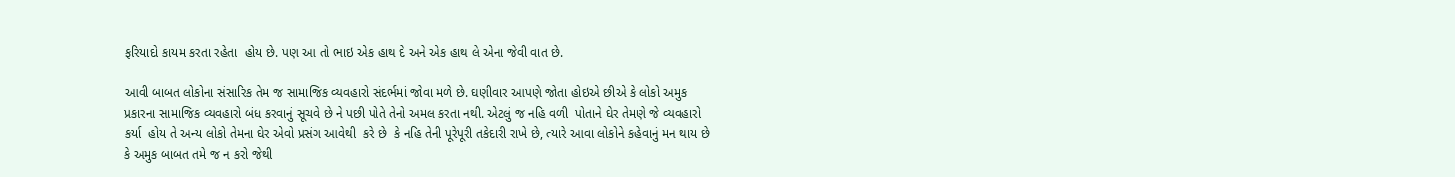ફરિયાદો કાયમ કરતા રહેતા  હોય છે. પણ આ તો ભાઇ એક હાથ દે અને એક હાથ લે એના જેવી વાત છે.

આવી બાબત લોકોના સંસારિક તેમ જ સામાજિક વ્યવહારો સંદર્ભમાં જોવા મળે છે. ઘણીવાર આપણે જોતા હોઇએ છીએ કે લોકો અમુક પ્રકારના સામાજિક વ્યવહારો બંધ કરવાનું સૂચવે છે ને પછી પોતે તેનો અમલ કરતા નથી. એટલું જ નહિ વળી  પોતાને ઘેર તેમણે જે વ્યવહારો કર્યા  હોય તે અન્ય લોકો તેમના ઘેર એવો પ્રસંગ આવેથી  કરે છે  કે નહિ તેની પૂરેપૂરી તકેદારી રાખે છે, ત્યારે આવા લોકોને કહેવાનું મન થાય છે કે અમુક બાબત તમે જ ન કરો જેથી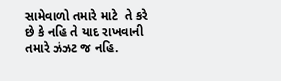સામેવાળો તમારે માટે  તે કરે છે કે નહિ તે યાદ રાખવાની તમારે ઝંઝટ જ નહિ.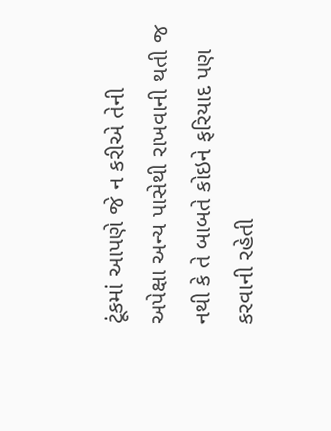ટૂંકમાં આપણે જે ન કરીએ તેની  અપેક્ષા અન્ય પાસેથી રાખવાની થતી જ નથી કે તે બાબતે કોઇને ફરિયાદ પણ કરવાની રહેતી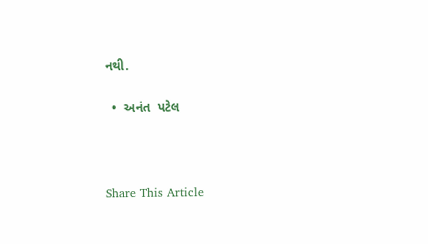નથી.

  •  અનંત  પટેલ



Share This Article